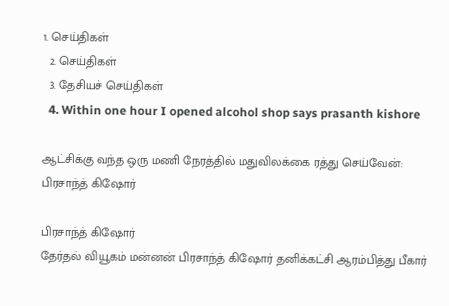1. செய்திகள்
  2. செய்திகள்
  3. தேசியச் செய்திகள்
  4. Within one hour I opened alcohol shop says prasanth kishore

ஆட்சிக்கு வந்த ஒரு மணி நேரத்தில் மதுவிலக்கை ரத்து செய்வேன்: பிரசாந்த் கிஷோர்

பிரசாந்த் கிஷோர்
தேர்தல் வியூகம் மன்னன் பிரசாந்த் கிஷோர் தனிக்கட்சி ஆரம்பித்து பீகார்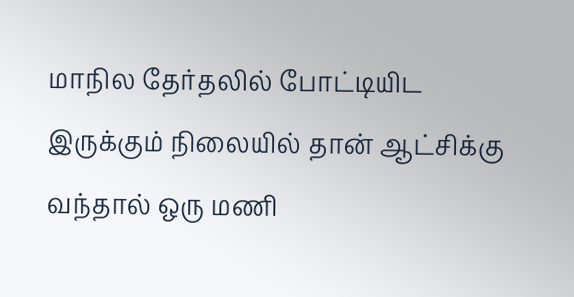மாநில தேர்தலில் போட்டியிட இருக்கும் நிலையில் தான் ஆட்சிக்கு வந்தால் ஒரு மணி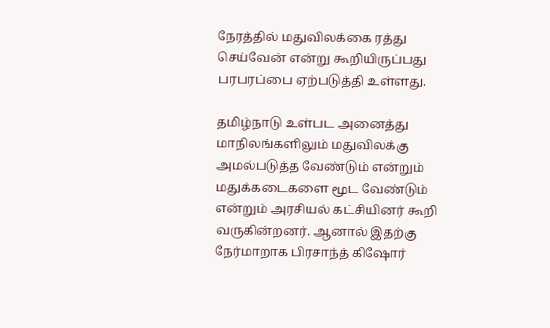நேரத்தில் மதுவிலக்கை ரத்து செய்வேன் என்று கூறியிருப்பது பரபரப்பை ஏற்படுத்தி உள்ளது.

தமிழ்நாடு உள்பட அனைத்து மாநிலங்களிலும் மதுவிலக்கு அமல்படுத்த வேண்டும் என்றும் மதுக்கடைகளை மூட வேண்டும் என்றும் அரசியல் கட்சியினர் கூறி வருகின்றனர். ஆனால் இதற்கு நேர்மாறாக பிரசாந்த் கிஷோர்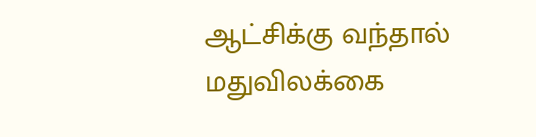ஆட்சிக்கு வந்தால் மதுவிலக்கை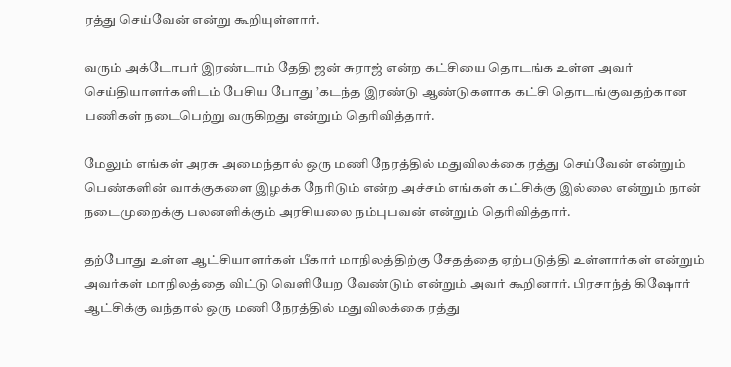ரத்து செய்வேன் என்று கூறியுள்ளார்.

வரும் அக்டோபர் இரண்டாம் தேதி ஜன் சுராஜ் என்ற கட்சியை தொடங்க உள்ள அவர் செய்தியாளர்களிடம் பேசிய போது ’கடந்த இரண்டு ஆண்டுகளாக கட்சி தொடங்குவதற்கான பணிகள் நடைபெற்று வருகிறது என்றும் தெரிவித்தார்.

மேலும் எங்கள் அரசு அமைந்தால் ஒரு மணி நேரத்தில் மதுவிலக்கை ரத்து செய்வேன் என்றும் பெண்களின் வாக்குகளை இழக்க நேரிடும் என்ற அச்சம் எங்கள் கட்சிக்கு இல்லை என்றும் நான் நடைமுறைக்கு பலனளிக்கும் அரசியலை நம்புபவன் என்றும் தெரிவித்தார்.

தற்போது உள்ள ஆட்சியாளர்கள் பீகார் மாநிலத்திற்கு சேதத்தை ஏற்படுத்தி உள்ளார்கள் என்றும் அவர்கள் மாநிலத்தை விட்டு வெளியேற வேண்டும் என்றும் அவர் கூறினார். பிரசாந்த் கிஷோர் ஆட்சிக்கு வந்தால் ஒரு மணி நேரத்தில் மதுவிலக்கை ரத்து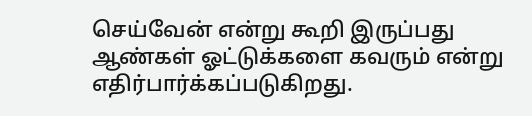செய்வேன் என்று கூறி இருப்பது ஆண்கள் ஓட்டுக்களை கவரும் என்று எதிர்பார்க்கப்படுகிறது.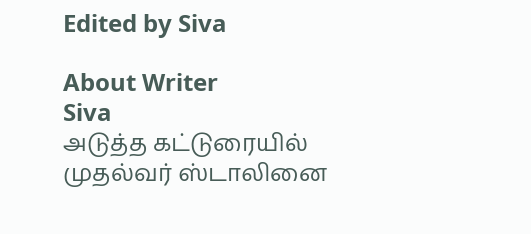Edited by Siva

About Writer
Siva
அடுத்த கட்டுரையில்
முதல்வர் ஸ்டாலினை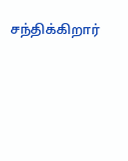சந்திக்கிறார்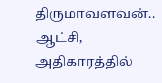திருமாவளவன்.. ஆட்சி, அதிகாரத்தில்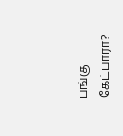பங்கு கேட்பாரா?